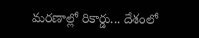మరణాల్లో రికార్డు... దేశంలో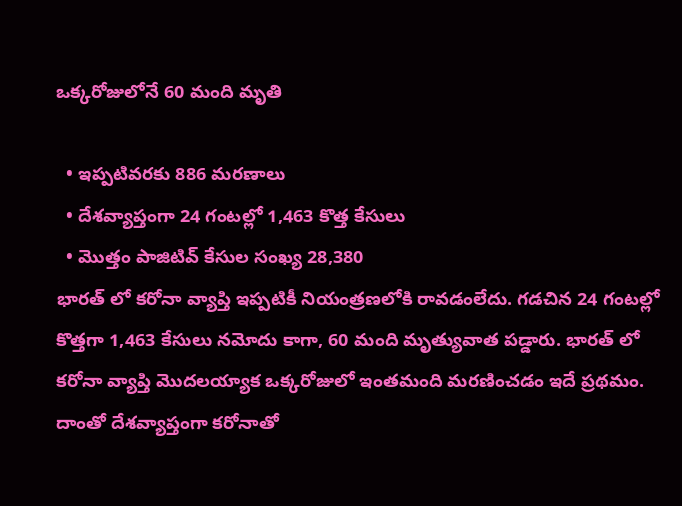ఒక్కరోజులోనే 60 మంది మృతి

  • ఇప్పటివరకు 886 మరణాలు
  • దేశవ్యాప్తంగా 24 గంటల్లో 1,463 కొత్త కేసులు
  • మొత్తం పాజిటివ్ కేసుల సంఖ్య 28,380
భారత్ లో కరోనా వ్యాప్తి ఇప్పటికీ నియంత్రణలోకి రావడంలేదు. గడచిన 24 గంటల్లో కొత్తగా 1,463 కేసులు నమోదు కాగా, 60 మంది మృత్యువాత పడ్డారు. భారత్ లో కరోనా వ్యాప్తి మొదలయ్యాక ఒక్కరోజులో ఇంతమంది మరణించడం ఇదే ప్రథమం. దాంతో దేశవ్యాప్తంగా కరోనాతో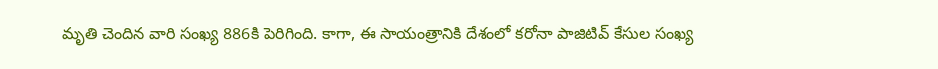మృతి చెందిన వారి సంఖ్య 886కి పెరిగింది. కాగా, ఈ సాయంత్రానికి దేశంలో కరోనా పాజిటివ్ కేసుల సంఖ్య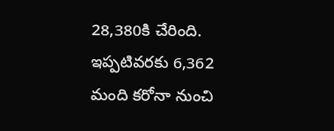28,380కి చేరింది. ఇప్పటివరకు 6,362 మంది కరోనా నుంచి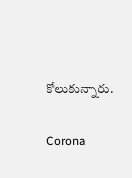కోలుకున్నారు.

Corona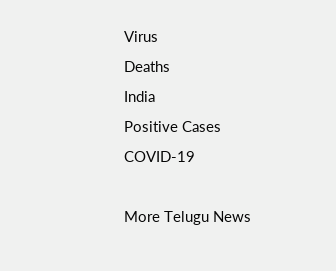Virus
Deaths
India
Positive Cases
COVID-19

More Telugu News